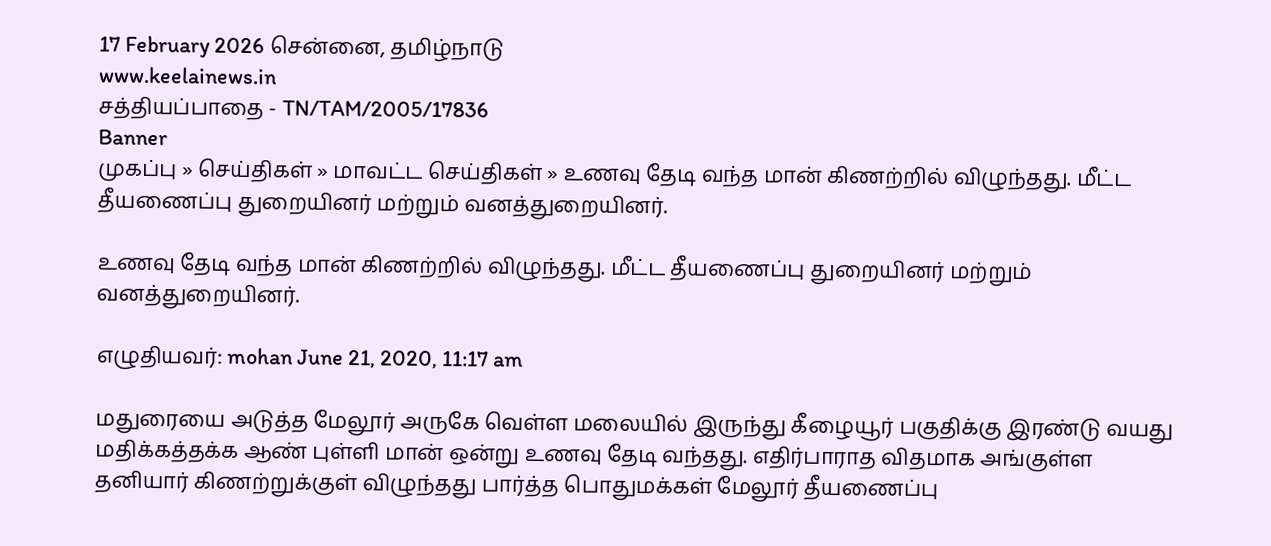17 February 2026 சென்னை, தமிழ்நாடு
www.keelainews.in
சத்தியப்பாதை - TN/TAM/2005/17836
Banner
முகப்பு » செய்திகள் » மாவட்ட செய்திகள் » உணவு தேடி வந்த மான் கிணற்றில் விழுந்தது. மீட்ட தீயணைப்பு துறையினர் மற்றும் வனத்துறையினர்.

உணவு தேடி வந்த மான் கிணற்றில் விழுந்தது. மீட்ட தீயணைப்பு துறையினர் மற்றும் வனத்துறையினர்.

எழுதியவர்: mohan June 21, 2020, 11:17 am

மதுரையை அடுத்த மேலூர் அருகே வெள்ள மலையில் இருந்து கீழையூர் பகுதிக்கு இரண்டு வயது மதிக்கத்தக்க ஆண் புள்ளி மான் ஒன்று உணவு தேடி வந்தது. எதிர்பாராத விதமாக அங்குள்ள தனியார் கிணற்றுக்குள் விழுந்தது பார்த்த பொதுமக்கள் மேலூர் தீயணைப்பு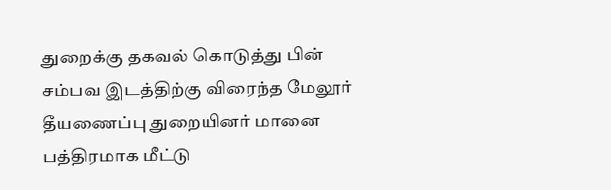துறைக்கு தகவல் கொடுத்து பின் சம்பவ இடத்திற்கு விரைந்த மேலூர் தீயணைப்பு துறையினர் மானை பத்திரமாக மீட்டு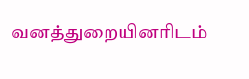வனத்துறையினரிடம்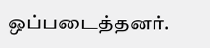ஒப்படைத்தனர்.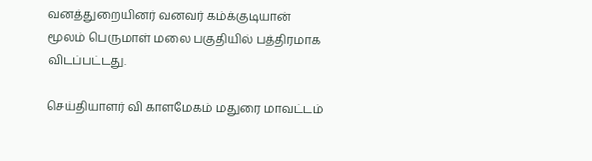வனத்துறையினர் வனவர் கம்க்குடியான் மூலம் பெருமாள் மலை பகுதியில் பத்திரமாக விடப்பட்டது.

செய்தியாளர் வி காளமேகம் மதுரை மாவட்டம்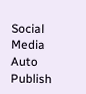Social Media Auto Publish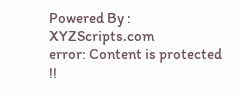Powered By : XYZScripts.com
error: Content is protected !!